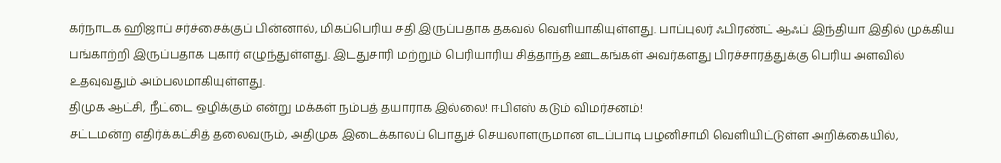கர்நாடக ஹிஜாப் சர்ச்சைக்குப் பின்னால், மிகப்பெரிய சதி இருப்பதாக தகவல் வெளியாகியுள்ளது. பாப்புலர் ஃபிரண்ட் ஆஃப் இந்தியா இதில் முக்கிய பங்காற்றி இருப்பதாக புகார் எழுந்துள்ளது. இடதுசாரி மற்றும் பெரியாரிய சித்தாந்த ஊடகங்கள் அவர்களது பிரச்சாரத்துக்கு பெரிய அளவில் உதவுவதும் அம்பலமாகியுள்ளது.
திமுக ஆட்சி, நீட்டை ஒழிக்கும் என்று மக்கள் நம்பத் தயாராக இல்லை! ஈபிஎஸ் கடும் விமர்சனம்!
சட்டமன்ற எதிர்க்கட்சித் தலைவரும், அதிமுக இடைக்காலப் பொதுச் செயலாளருமான எடப்பாடி பழனிசாமி வெளியிட்டுள்ள அறிக்கையில்,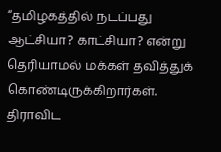“தமிழகத்தில் நடப்பது ஆட்சியா? காட்சியா? என்று தெரியாமல் மக்கள் தவித்துக் கொண்டிருக்கிறார்கள். திராவிட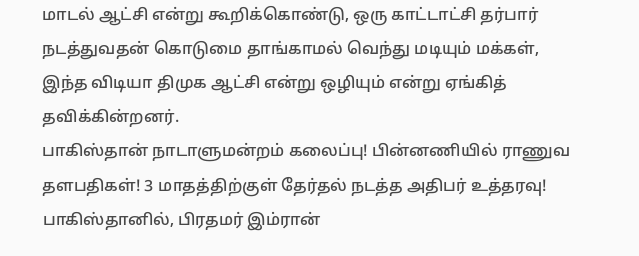மாடல் ஆட்சி என்று கூறிக்கொண்டு, ஒரு காட்டாட்சி தர்பார் நடத்துவதன் கொடுமை தாங்காமல் வெந்து மடியும் மக்கள், இந்த விடியா திமுக ஆட்சி என்று ஒழியும் என்று ஏங்கித் தவிக்கின்றனர்.
பாகிஸ்தான் நாடாளுமன்றம் கலைப்பு! பின்னணியில் ராணுவ தளபதிகள்! 3 மாதத்திற்குள் தேர்தல் நடத்த அதிபர் உத்தரவு!
பாகிஸ்தானில், பிரதமர் இம்ரான்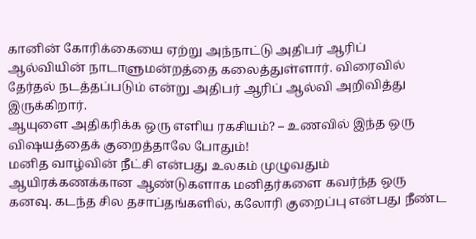கானின் கோரிக்கையை ஏற்று அந்நாட்டு அதிபர் ஆரிப் ஆல்வியின் நாடாளுமன்றத்தை கலைத்துள்ளார். விரைவில் தேர்தல் நடத்தப்படும் என்று அதிபர் ஆரிப் ஆல்வி அறிவித்து இருக்கிறார்.
ஆயுளை அதிகரிக்க ஒரு எளிய ரகசியம்? – உணவில் இந்த ஒரு விஷயத்தைக் குறைத்தாலே போதும்!
மனித வாழ்வின் நீட்சி என்பது உலகம் முழுவதும் ஆயிரக்கணக்கான ஆண்டுகளாக மனிதர்களை கவர்ந்த ஒரு கனவு. கடந்த சில தசாப்தங்களில், கலோரி குறைப்பு என்பது நீண்ட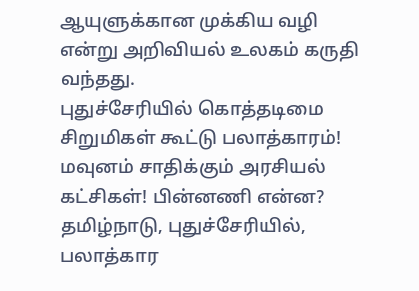ஆயுளுக்கான முக்கிய வழி என்று அறிவியல் உலகம் கருதி வந்தது.
புதுச்சேரியில் கொத்தடிமை சிறுமிகள் கூட்டு பலாத்காரம்! மவுனம் சாதிக்கும் அரசியல் கட்சிகள்! பின்னணி என்ன?
தமிழ்நாடு, புதுச்சேரியில், பலாத்கார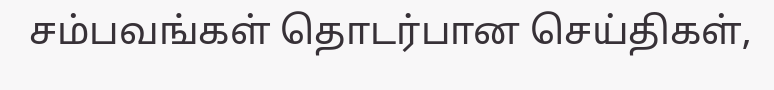சம்பவங்கள் தொடர்பான செய்திகள்,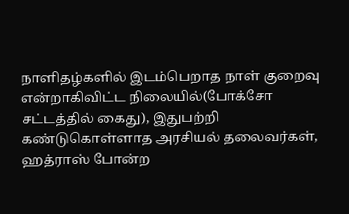நாளிதழ்களில் இடம்பெறாத நாள் குறைவு என்றாகிவிட்ட நிலையில்(போக்சோ சட்டத்தில் கைது), இதுபற்றி கண்டுகொள்ளாத அரசியல் தலைவர்கள், ஹத்ராஸ் போன்ற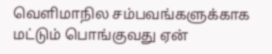வெளிமாநில சம்பவங்களுக்காக மட்டும் பொங்குவது ஏன்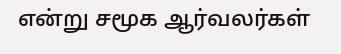என்று சமூக ஆர்வலர்கள்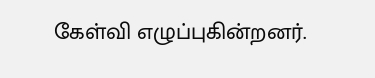கேள்வி எழுப்புகின்றனர்.